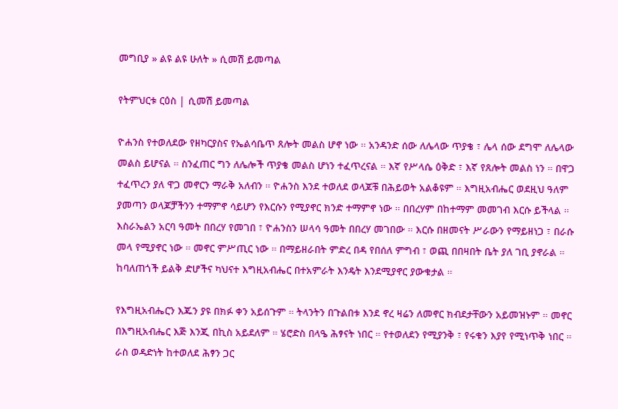መግቢያ » ልዩ ልዩ ሁለት » ሲመሽ ይመጣል

የትምህርቱ ርዕስ | ሲመሽ ይመጣል

ዮሐንስ የተወለደው የዘካርያስና የኤልሳቤጥ ጸሎት መልስ ሆኖ ነው ። አንዳንድ ሰው ለሌላው ጥያቄ ፣ ሌላ ሰው ደግሞ ለሌላው መልስ ይሆናል ። ስንፈጠር ግን ለሌሎች ጥያቄ መልስ ሆነን ተፈጥረናል ። እኛ የሥላሴ ዕቅድ ፣ እኛ የጸሎት መልስ ነን ። በዋጋ ተፈጥረን ያለ ዋጋ መኖርን ማራቅ አለብን ። ዮሐንስ እንደ ተወለደ ወላጆቹ በሕይወት አልቆዩም ። እግዚአብሔር ወደዚህ ዓለም ያመጣን ወላጆቻችንን ተማምኖ ሳይሆን የእርሱን የሚያኖር ክንድ ተማምኖ ነው ። በበረሃም በከተማም መመገብ እርሱ ይችላል ። እስራኤልን አርባ ዓመት በበረሃ የመገበ ፣ ዮሐንስን ሠላሳ ዓመት በበረሃ መገበው ። እርሱ በዘመናት ሥራውን የማይዘነጋ ፣ በራሱ መላ የሚያኖር ነው ። መኖር ምሥጢር ነው ። በማይዘራበት ምድረ በዳ የበሰለ ምግብ ፣ ወጪ በበዛበት ቤት ያለ ገቢ ያኖራል ። ከባለጠጎች ይልቅ ድሆችና ካህናተ እግዚአብሔር በተአምራት እንዴት እንደሚያኖር ያውቁታል ።

የእግዚአብሔርን እጁን ያዩ በክፉ ቀን አይሰጉም ። ትላንትን በጉልበቱ እንደ ኖረ ዛሬን ለመኖር ክብደታቸውን አይመዝኑም ። መኖር በእግዚአብሔር እጅ እንጂ በኪስ አይደለም ። ሄሮድስ በላዔ ሕፃናት ነበር ። የተወለደን የሚያንቅ ፣ የሩቁን እያየ የሚነጥቅ ነበር ። ራስ ወዳድነት ከተወለደ ሕፃን ጋር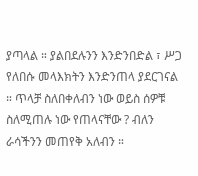ያጣላል ። ያልበደሉንን እንድንበድል ፣ ሥጋ የለበሱ መላእክትን እንድንጠላ ያደርገናል ። ጥላቻ ስለበቀለብን ነው ወይስ ሰዎቹ ስለሚጠሉ ነው የጠላናቸው ? ብለን ራሳችንን መጠየቅ አለብን ።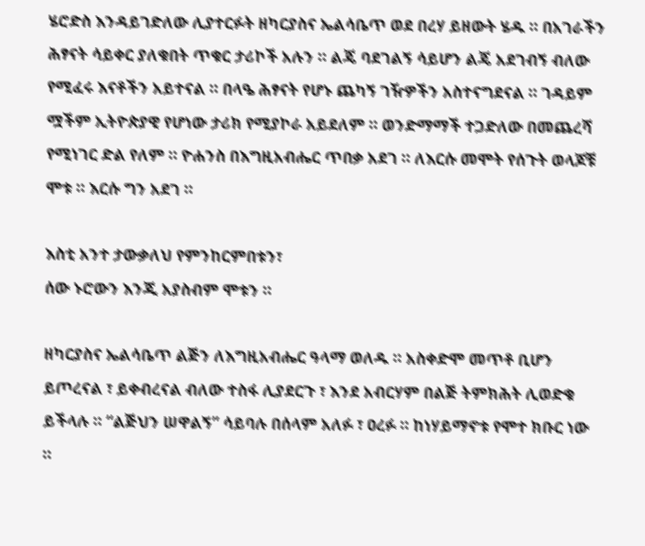ሄሮድስ እንዳይገድለው ሊያተርፉት ዘካርያስና ኤልሳቤጥ ወደ በረሃ ይዘውት ሄዱ ። በአገራችን ሕፃናት ሳይቀር ያለቁበት ጥቁር ታሪኮች አሉን ። ልጄ ባደገልኝ ሳይሆን ልጄ አደገብኝ ብለው የሚፈሩ እናቶችን አይተናል ። በላዔ ሕፃናት የሆኑ ጨካኝ ገዥዎችን አስተናግደናል ። ገዳይም ሟችም ኢትዮጵያዊ የሆነው ታሪክ የሚያኮራ አይደለም ። ወንድማማች ተጋድለው በመጨረሻ የሚነገር ድል የለም ። ዮሐንስ በእግዚአብሔር ጥበቃ አደገ ። ለእርሱ መሞት የሰጉት ወላጆቹ ሞቱ ። እርሱ ግን አደገ ።

እስቲ አንተ ታውቃለህ የምንከርምበቱን፣
ሰው ኑሮውን እንጂ አያስብም ሞቱን ።

ዘካርያስና ኤልሳቤጥ ልጅን ለእግዚአብሔር ዓላማ ወለዱ ። አስቀድሞ መጥቶ ቢሆን ይጦረናል ፣ ይቀብረናል ብለው ተስፋ ሊያደርጉ ፣ እንደ አብርሃም በልጅ ትምክሕት ሊወድቁ ይችላሉ ። “ልጅህን ሠዋልኝ” ሳይባሉ በሰላም አለፉ ፣ ዐረፉ ። ከነሃይማኖቱ የሞተ ክቡር ነው ።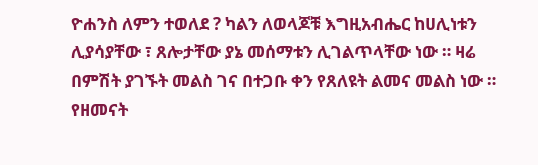ዮሐንስ ለምን ተወለደ ? ካልን ለወላጆቹ እግዚአብሔር ከሀሊነቱን ሊያሳያቸው ፣ ጸሎታቸው ያኔ መሰማቱን ሊገልጥላቸው ነው ። ዛሬ በምሽት ያገኙት መልስ ገና በተጋቡ ቀን የጸለዩት ልመና መልስ ነው ። የዘመናት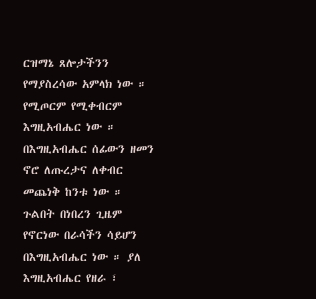ርዝማኔ ጸሎታችንን የማያስረሳው አምላክ ነው ። የሚጦርም የሚቀብርም እግዚአብሔር ነው ። በእግዚአብሔር ሰፊውን ዘመን ኖሮ ለጡረታና ለቀብር መጨነቅ ከንቱ ነው ። ጉልበት በነበረን ጊዜም የኖርነው በራሳችን ሳይሆን በእግዚአብሔር ነው ። ያለ እግዚአብሔር የዘራ ፣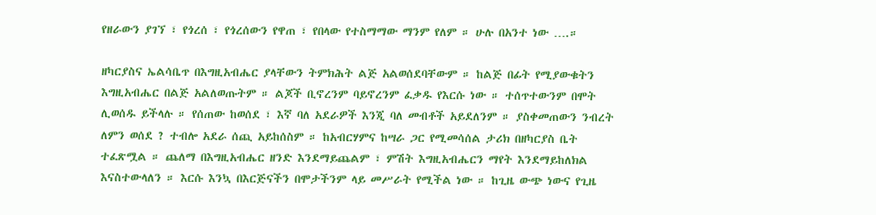የዘራውን ያገኘ ፣ የጎረሰ ፣ የጎረሰውን የዋጠ ፣ የበላው የተስማማው ማንም የለም ። ሁሉ በአንተ ነው ….።

ዘካርያስና ኤልሳቤጥ በእግዚአብሔር ያላቸውን ትምክሕት ልጅ አልወሰደባቸውም ። ከልጅ በፊት የሚያውቁትን እግዚአብሔር በልጅ አልለወጡትም ። ልጆች ቢኖረንም ባይኖረንም ፈቃዱ የእርሱ ነው ። ተሰጥተውንም በሞት ሊወሰዱ ይችላሉ ። የሰጠው ከወሰደ ፣ እኛ ባለ አደራዎች እንጂ ባለ መብቶች አይደለንም ። ያስቀመጠውን ንብረት ለምን ወሰደ ? ተብሎ አደራ ሰጪ አይከሰስም ። ከአብርሃምና ከሣራ ጋር የሚመሳሰል ታሪክ በዘካርያስ ቤት ተፈጽሟል ። ጨለማ በእግዚአብሔር ዘንድ እንደማይጨልም ፣ ምሽት እግዚአብሔርን ማየት እንደማይከለክል እናስተውላለን ። እርሱ እንኳ በእርጅናችን በሞታችንም ላይ መሥራት የሚችል ነው ። ከጊዜ ውጭ ነውና የጊዜ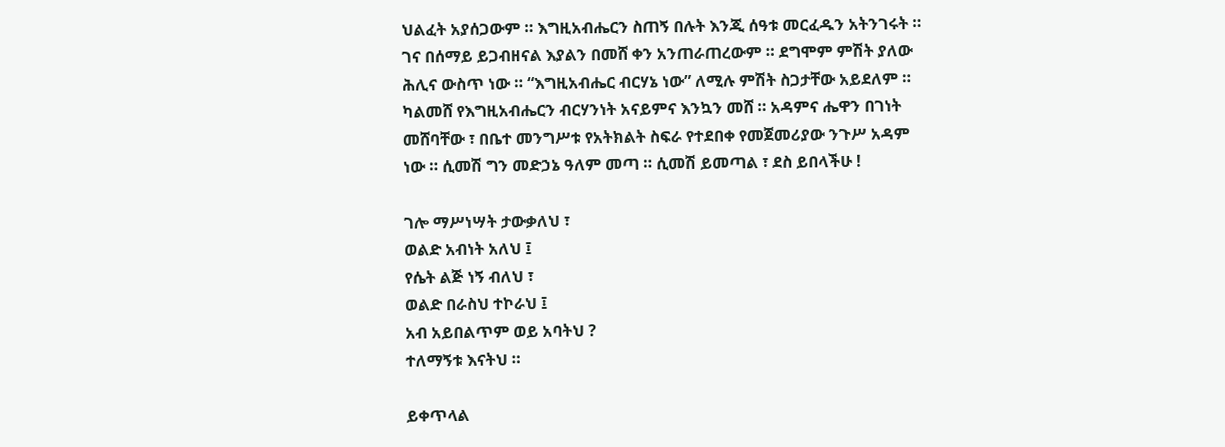ህልፈት አያሰጋውም ። እግዚአብሔርን ስጠኝ በሉት እንጂ ሰዓቱ መርፈዱን አትንገሩት ። ገና በሰማይ ይጋብዘናል እያልን በመሸ ቀን አንጠራጠረውም ። ደግሞም ምሽት ያለው ሕሊና ውስጥ ነው ። “እግዚአብሔር ብርሃኔ ነው” ለሚሉ ምሽት ስጋታቸው አይደለም ። ካልመሸ የእግዚአብሔርን ብርሃንነት አናይምና እንኳን መሸ ። አዳምና ሔዋን በገነት መሸባቸው ፣ በቤተ መንግሥቱ የአትክልት ስፍራ የተደበቀ የመጀመሪያው ንጉሥ አዳም ነው ። ሲመሽ ግን መድኃኔ ዓለም መጣ ። ሲመሽ ይመጣል ፣ ደስ ይበላችሁ !

ገሎ ማሥነሣት ታውቃለህ ፣
ወልድ አብነት አለህ ፤
የሴት ልጅ ነኝ ብለህ ፣
ወልድ በራስህ ተኮራህ ፤
አብ አይበልጥም ወይ አባትህ ?
ተለማኝቱ እናትህ ።

ይቀጥላል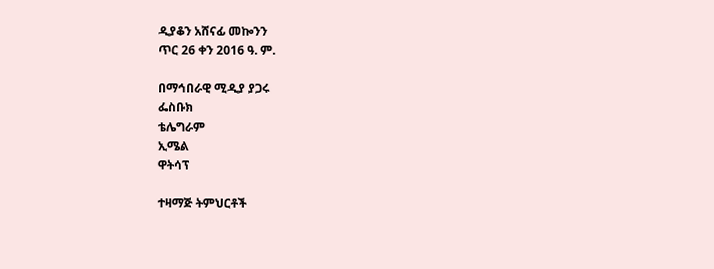ዲያቆን አሸናፊ መኰንን
ጥር 26 ቀን 2016 ዓ. ም.

በማኅበራዊ ሚዲያ ያጋሩ
ፌስቡክ
ቴሌግራም
ኢሜል
ዋትሳፕ

ተዛማጅ ትምህርቶች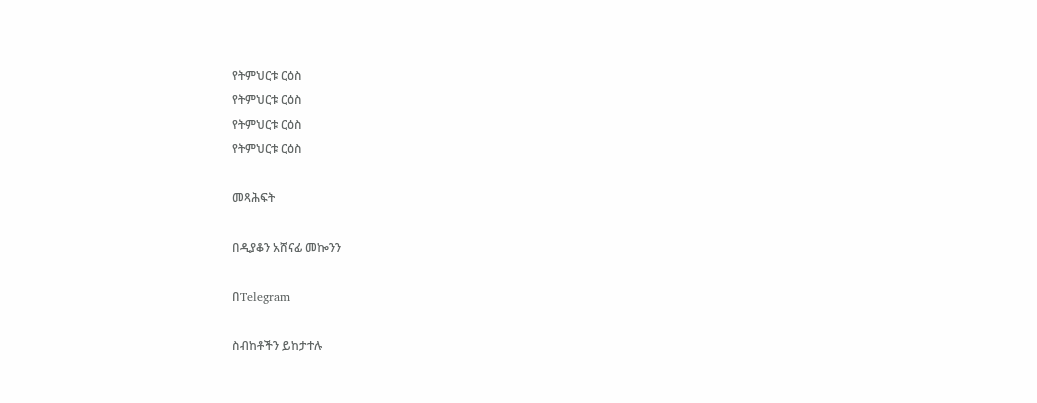የትምህርቱ ርዕስ
የትምህርቱ ርዕስ
የትምህርቱ ርዕስ
የትምህርቱ ርዕስ

መጻሕፍት

በዲያቆን አሸናፊ መኰንን

በTelegram

ስብከቶችን ይከታተሉ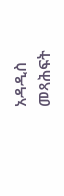አዳዲስ መጻሕፍት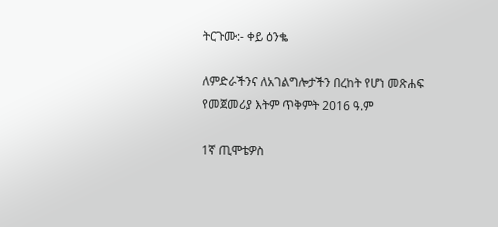ትርጉሙ:- ቀይ ዕንቈ

ለምድራችንና ለአገልግሎታችን በረከት የሆነ መጽሐፍ
የመጀመሪያ እትም ጥቅምት 2016 ዓ.ም

1ኛ ጢሞቴዎስ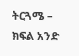ትርጓሜ – ክፍል አንድ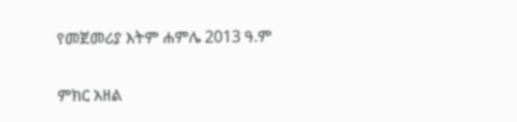የመጀመሪያ እትም ሐምሌ 2013 ዓ.ም

ምክር አዘል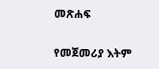መጽሐፍ

የመጀመሪያ እትም